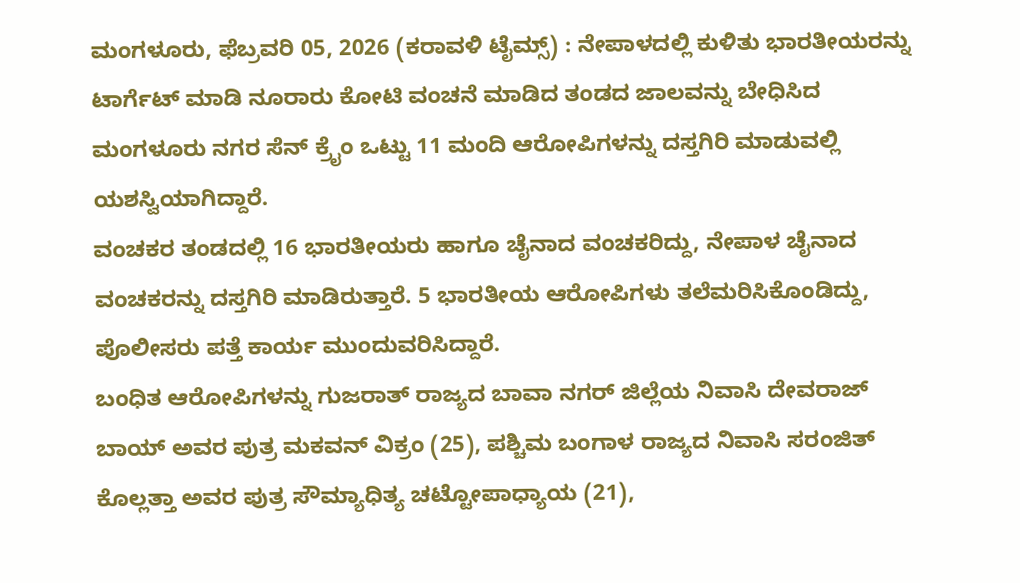ಮಂಗಳೂರು, ಫೆಬ್ರವರಿ 05, 2026 (ಕರಾವಳಿ ಟೈಮ್ಸ್) : ನೇಪಾಳದಲ್ಲಿ ಕುಳಿತು ಭಾರತೀಯರನ್ನು ಟಾರ್ಗೆಟ್ ಮಾಡಿ ನೂರಾರು ಕೋಟಿ ವಂಚನೆ ಮಾಡಿದ ತಂಡದ ಜಾಲವನ್ನು ಬೇಧಿಸಿದ ಮಂಗಳೂರು ನಗರ ಸೆನ್ ಕ್ರೈಂ ಒಟ್ಟು 11 ಮಂದಿ ಆರೋಪಿಗಳನ್ನು ದಸ್ತಗಿರಿ ಮಾಡುವಲ್ಲಿ ಯಶಸ್ವಿಯಾಗಿದ್ದಾರೆ.
ವಂಚಕರ ತಂಡದಲ್ಲಿ 16 ಭಾರತೀಯರು ಹಾಗೂ ಚೈನಾದ ವಂಚಕರಿದ್ದು, ನೇಪಾಳ ಚೈನಾದ ವಂಚಕರನ್ನು ದಸ್ತಗಿರಿ ಮಾಡಿರುತ್ತಾರೆ. 5 ಭಾರತೀಯ ಆರೋಪಿಗಳು ತಲೆಮರಿಸಿಕೊಂಡಿದ್ದು, ಪೊಲೀಸರು ಪತ್ತೆ ಕಾರ್ಯ ಮುಂದುವರಿಸಿದ್ದಾರೆ.
ಬಂಧಿತ ಆರೋಪಿಗಳನ್ನು ಗುಜರಾತ್ ರಾಜ್ಯದ ಬಾವಾ ನಗರ್ ಜಿಲ್ಲೆಯ ನಿವಾಸಿ ದೇವರಾಜ್ ಬಾಯ್ ಅವರ ಪುತ್ರ ಮಕವನ್ ವಿಕ್ರಂ (25), ಪಶ್ಚಿಮ ಬಂಗಾಳ ರಾಜ್ಯದ ನಿವಾಸಿ ಸರಂಜಿತ್ ಕೊಲ್ಲತ್ತಾ ಅವರ ಪುತ್ರ ಸೌಮ್ಯಾಧಿತ್ಯ ಚಟ್ಟೋಪಾಧ್ಯಾಯ (21),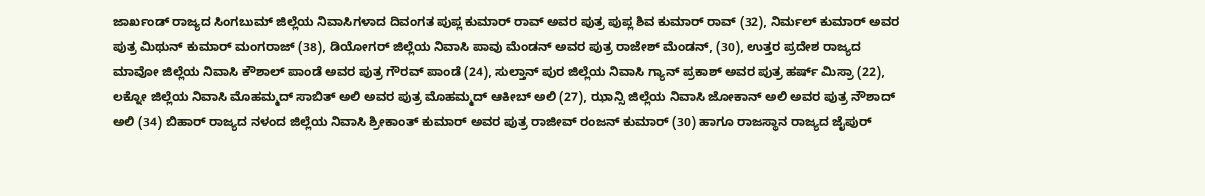ಜಾರ್ಖಂಡ್ ರಾಜ್ಯದ ಸಿಂಗಬುಮ್ ಜಿಲ್ಲೆಯ ನಿವಾಸಿಗಳಾದ ದಿವಂಗತ ಪುಪ್ಲ ಕುಮಾರ್ ರಾವ್ ಅವರ ಪುತ್ರ ಪುಪ್ಲ ಶಿವ ಕುಮಾರ್ ರಾವ್ (32), ನಿರ್ಮಲ್ ಕುಮಾರ್ ಅವರ ಪುತ್ರ ಮಿಥುನ್ ಕುಮಾರ್ ಮಂಗರಾಜ್ (38), ಡಿಯೋಗರ್ ಜಿಲ್ಲೆಯ ನಿವಾಸಿ ಪಾವು ಮೆಂಡನ್ ಅವರ ಪುತ್ರ ರಾಜೇಶ್ ಮೆಂಡನ್, (30), ಉತ್ತರ ಪ್ರದೇಶ ರಾಜ್ಯದ ಮಾವೋ ಜಿಲ್ಲೆಯ ನಿವಾಸಿ ಕೌಶಾಲ್ ಪಾಂಡೆ ಅವರ ಪುತ್ರ ಗೌರವ್ ಪಾಂಡೆ (24), ಸುಲ್ತಾನ್ ಪುರ ಜಿಲ್ಲೆಯ ನಿವಾಸಿ ಗ್ಯಾನ್ ಪ್ರಕಾಶ್ ಅವರ ಪುತ್ರ ಹರ್ಷ್ ಮಿಸ್ರಾ (22), ಲಕ್ನೋ ಜಿಲ್ಲೆಯ ನಿವಾಸಿ ಮೊಹಮ್ಮದ್ ಸಾಬಿತ್ ಅಲಿ ಅವರ ಪುತ್ರ ಮೊಹಮ್ಮದ್ ಆಕೀಬ್ ಅಲಿ (27), ಝಾನ್ಸಿ ಜಿಲ್ಲೆಯ ನಿವಾಸಿ ಜೋಕಾನ್ ಅಲಿ ಅವರ ಪುತ್ರ ನೌಶಾದ್ ಅಲಿ (34) ಬಿಹಾರ್ ರಾಜ್ಯದ ನಳಂದ ಜಿಲ್ಲೆಯ ನಿವಾಸಿ ಶ್ರೀಕಾಂತ್ ಕುಮಾರ್ ಅವರ ಪುತ್ರ ರಾಜೀವ್ ರಂಜನ್ ಕುಮಾರ್ (30) ಹಾಗೂ ರಾಜಸ್ಥಾನ ರಾಜ್ಯದ ಜೈಪುರ್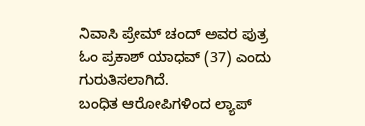ನಿವಾಸಿ ಪ್ರೇಮ್ ಚಂದ್ ಅವರ ಪುತ್ರ ಓಂ ಪ್ರಕಾಶ್ ಯಾಧವ್ (37) ಎಂದು ಗುರುತಿಸಲಾಗಿದೆ.
ಬಂಧಿತ ಆರೋಪಿಗಳಿಂದ ಲ್ಯಾಪ್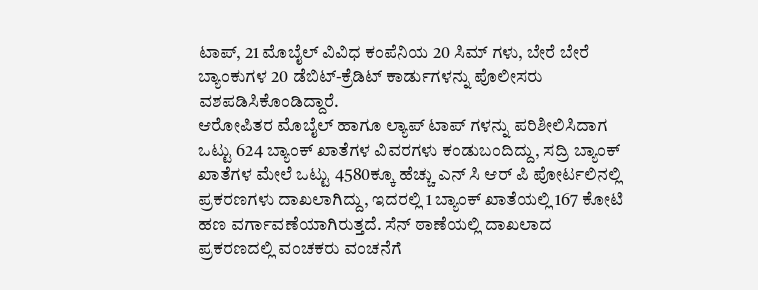ಟಾಪ್, 21 ಮೊಬೈಲ್ ವಿವಿಧ ಕಂಪೆನಿಯ 20 ಸಿಮ್ ಗಳು, ಬೇರೆ ಬೇರೆ ಬ್ಯಾಂಕುಗಳ 20 ಡೆಬಿಟ್-ಕ್ರೆಡಿಟ್ ಕಾರ್ಡುಗಳನ್ನು ಪೊಲೀಸರು ವಶಪಡಿಸಿಕೊಂಡಿದ್ದಾರೆ.
ಆರೋಪಿತರ ಮೊಬೈಲ್ ಹಾಗೂ ಲ್ಯಾಪ್ ಟಾಪ್ ಗಳನ್ನು ಪರಿಶೀಲಿಸಿದಾಗ ಒಟ್ಟು 624 ಬ್ಯಾಂಕ್ ಖಾತೆಗಳ ವಿವರಗಳು ಕಂಡುಬಂದಿದ್ದು, ಸದ್ರಿ ಬ್ಯಾಂಕ್ ಖಾತೆಗಳ ಮೇಲೆ ಒಟ್ಟು 4580ಕ್ಕೂ ಹೆಚ್ಚು ಎನ್ ಸಿ ಆರ್ ಪಿ ಪೋರ್ಟಲಿನಲ್ಲಿ ಪ್ರಕರಣಗಳು ದಾಖಲಾಗಿದ್ದು, ಇದರಲ್ಲಿ 1 ಬ್ಯಾಂಕ್ ಖಾತೆಯಲ್ಲಿ 167 ಕೋಟಿ ಹಣ ವರ್ಗಾವಣೆಯಾಗಿರುತ್ತದೆ. ಸೆನ್ ಠಾಣೆಯಲ್ಲಿ ದಾಖಲಾದ ಪ್ರಕರಣದಲ್ಲಿ ವಂಚಕರು ವಂಚನೆಗೆ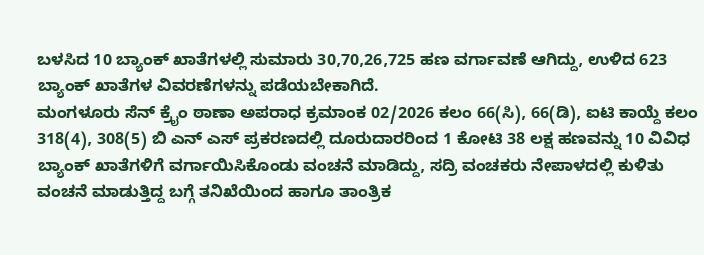ಬಳಸಿದ 10 ಬ್ಯಾಂಕ್ ಖಾತೆಗಳಲ್ಲಿ ಸುಮಾರು 30,70,26,725 ಹಣ ವರ್ಗಾವಣೆ ಆಗಿದ್ದು, ಉಳಿದ 623 ಬ್ಯಾಂಕ್ ಖಾತೆಗಳ ವಿವರಣೆಗಳನ್ನು ಪಡೆಯಬೇಕಾಗಿದೆ.
ಮಂಗಳೂರು ಸೆನ್ ಕ್ರೈಂ ಠಾಣಾ ಅಪರಾಧ ಕ್ರಮಾಂಕ 02/2026 ಕಲಂ 66(ಸಿ), 66(ಡಿ), ಐಟಿ ಕಾಯ್ದೆ ಕಲಂ 318(4), 308(5) ಬಿ ಎನ್ ಎಸ್ ಪ್ರಕರಣದಲ್ಲಿ ದೂರುದಾರರಿಂದ 1 ಕೋಟಿ 38 ಲಕ್ಷ ಹಣವನ್ನು 10 ವಿವಿಧ ಬ್ಯಾಂಕ್ ಖಾತೆಗಳಿಗೆ ವರ್ಗಾಯಿಸಿಕೊಂಡು ವಂಚನೆ ಮಾಡಿದ್ದು, ಸದ್ರಿ ವಂಚಕರು ನೇಪಾಳದಲ್ಲಿ ಕುಳಿತು ವಂಚನೆ ಮಾಡುತ್ತಿದ್ದ ಬಗ್ಗೆ ತನಿಖೆಯಿಂದ ಹಾಗೂ ತಾಂತ್ರಿಕ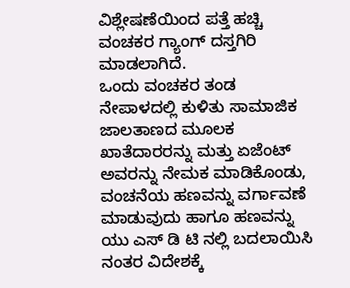ವಿಶ್ಲೇಷಣೆಯಿಂದ ಪತ್ತೆ ಹಚ್ಚಿ ವಂಚಕರ ಗ್ಯಾಂಗ್ ದಸ್ತಗಿರಿ ಮಾಡಲಾಗಿದೆ.
ಒಂದು ವಂಚಕರ ತಂಡ ನೇಪಾಳದಲ್ಲಿ ಕುಳಿತು ಸಾಮಾಜಿಕ ಜಾಲತಾಣದ ಮೂಲಕ ಖಾತೆದಾರರನ್ನು ಮತ್ತು ಏಜೆಂಟ್ ಅವರನ್ನು ನೇಮಕ ಮಾಡಿಕೊಂಡು, ವಂಚನೆಯ ಹಣವನ್ನು ವರ್ಗಾವಣೆ ಮಾಡುವುದು ಹಾಗೂ ಹಣವನ್ನು ಯು ಎಸ್ ಡಿ ಟಿ ನಲ್ಲಿ ಬದಲಾಯಿಸಿ ನಂತರ ವಿದೇಶಕ್ಕೆ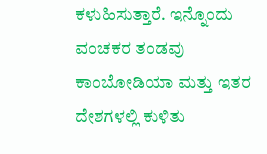ಕಳುಹಿಸುತ್ತಾರೆ. ಇನ್ನೊಂದು ವಂಚಕರ ತಂಡವು ಕಾಂಬೋಡಿಯಾ ಮತ್ತು ಇತರ ದೇಶಗಳಲ್ಲಿ ಕುಳಿತು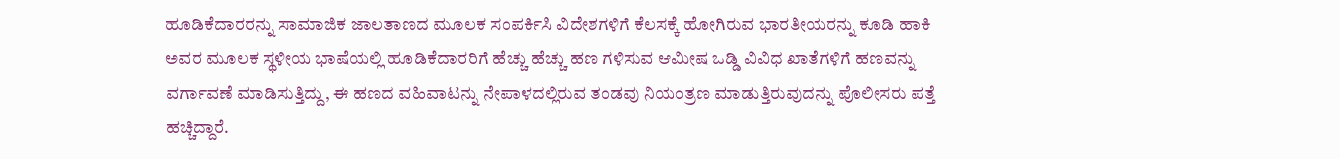ಹೂಡಿಕೆದಾರರನ್ನು ಸಾಮಾಜಿಕ ಜಾಲತಾಣದ ಮೂಲಕ ಸಂಪರ್ಕಿಸಿ ವಿದೇಶಗಳಿಗೆ ಕೆಲಸಕ್ಕೆ ಹೋಗಿರುವ ಭಾರತೀಯರನ್ನು ಕೂಡಿ ಹಾಕಿ ಅವರ ಮೂಲಕ ಸ್ಥಳೀಯ ಭಾಷೆಯಲ್ಲಿ ಹೂಡಿಕೆದಾರರಿಗೆ ಹೆಚ್ಚು ಹೆಚ್ಚು ಹಣ ಗಳಿಸುವ ಆಮೀಷ ಒಡ್ಡಿ ವಿವಿಧ ಖಾತೆಗಳಿಗೆ ಹಣವನ್ನು ವರ್ಗಾವಣೆ ಮಾಡಿಸುತ್ತಿದ್ದು, ಈ ಹಣದ ವಹಿವಾಟನ್ನು ನೇಪಾಳದಲ್ಲಿರುವ ತಂಡವು ನಿಯಂತ್ರಣ ಮಾಡುತ್ತಿರುವುದನ್ನು ಪೊಲೀಸರು ಪತ್ತೆ ಹಚ್ಚಿದ್ದಾರೆ.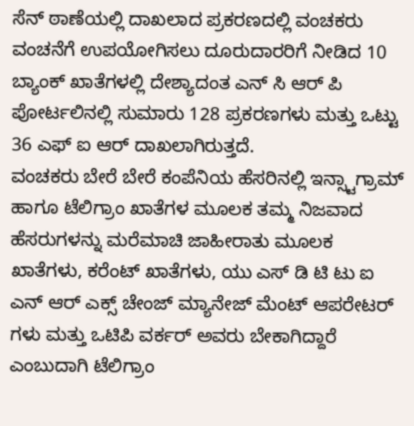ಸೆನ್ ಠಾಣೆಯಲ್ಲಿ ದಾಖಲಾದ ಪ್ರಕರಣದಲ್ಲಿ ವಂಚಕರು ವಂಚನೆಗೆ ಉಪಯೋಗಿಸಲು ದೂರುದಾರರಿಗೆ ನೀಡಿದ 10 ಬ್ಯಾಂಕ್ ಖಾತೆಗಳಲ್ಲಿ ದೇಶ್ಯಾದಂತ ಎನ್ ಸಿ ಆರ್ ಪಿ ಪೋರ್ಟಲಿನಲ್ಲಿ ಸುಮಾರು 128 ಪ್ರಕರಣಗಳು ಮತ್ತು ಒಟ್ಟು 36 ಎಫ್ ಐ ಆರ್ ದಾಖಲಾಗಿರುತ್ತದೆ.
ವಂಚಕರು ಬೇರೆ ಬೇರೆ ಕಂಪೆನಿಯ ಹೆಸರಿನಲ್ಲಿ ಇನ್ಸ್ಟಾಗ್ರಾಮ್ ಹಾಗೂ ಟೆಲಿಗ್ರಾಂ ಖಾತೆಗಳ ಮೂಲಕ ತಮ್ಮ ನಿಜವಾದ ಹೆಸರುಗಳನ್ನು ಮರೆಮಾಚಿ ಜಾಹೀರಾತು ಮೂಲಕ ಖಾತೆಗಳು, ಕರೆಂಟ್ ಖಾತೆಗಳು, ಯು ಎಸ್ ಡಿ ಟಿ ಟು ಐ ಎನ್ ಆರ್ ಎಕ್ಸ್ ಚೇಂಜ್ ಮ್ಯಾನೇಜ್ ಮೆಂಟ್ ಆಪರೇಟರ್ ಗಳು ಮತ್ತು ಒಟಿಪಿ ವರ್ಕರ್ ಅವರು ಬೇಕಾಗಿದ್ದಾರೆ ಎಂಬುದಾಗಿ ಟೆಲಿಗ್ರಾಂ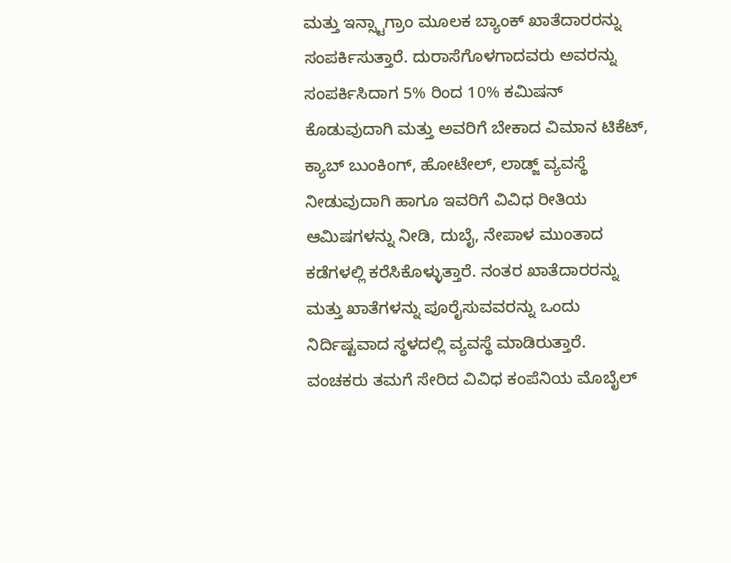ಮತ್ತು ಇನ್ಸ್ಟಾಗ್ರಾಂ ಮೂಲಕ ಬ್ಯಾಂಕ್ ಖಾತೆದಾರರನ್ನು ಸಂಪರ್ಕಿಸುತ್ತಾರೆ. ದುರಾಸೆಗೊಳಗಾದವರು ಅವರನ್ನು ಸಂಪರ್ಕಿಸಿದಾಗ 5% ರಿಂದ 10% ಕಮಿಷನ್ ಕೊಡುವುದಾಗಿ ಮತ್ತು ಅವರಿಗೆ ಬೇಕಾದ ವಿಮಾನ ಟಿಕೆಟ್, ಕ್ಯಾಬ್ ಬುಂಕಿಂಗ್, ಹೋಟೇಲ್, ಲಾಡ್ಜ್ ವ್ಯವಸ್ಥೆ ನೀಡುವುದಾಗಿ ಹಾಗೂ ಇವರಿಗೆ ವಿವಿಧ ರೀತಿಯ ಆಮಿಷಗಳನ್ನು ನೀಡಿ, ದುಬೈ, ನೇಪಾಳ ಮುಂತಾದ ಕಡೆಗಳಲ್ಲಿ ಕರೆಸಿಕೊಳ್ಳುತ್ತಾರೆ. ನಂತರ ಖಾತೆದಾರರನ್ನು ಮತ್ತು ಖಾತೆಗಳನ್ನು ಪೂರೈಸುವವರನ್ನು ಒಂದು ನಿರ್ದಿಷ್ಟವಾದ ಸ್ಥಳದಲ್ಲಿ ವ್ಯವಸ್ಥೆ ಮಾಡಿರುತ್ತಾರೆ. ವಂಚಕರು ತಮಗೆ ಸೇರಿದ ವಿವಿಧ ಕಂಪೆನಿಯ ಮೊಬೈಲ್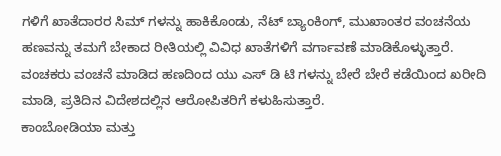ಗಳಿಗೆ ಖಾತೆದಾರರ ಸಿಮ್ ಗಳನ್ನು ಹಾಕಿಕೊಂಡು, ನೆಟ್ ಬ್ಯಾಂಕಿಂಗ್, ಮುಖಾಂತರ ವಂಚನೆಯ ಹಣವನ್ನು ತಮಗೆ ಬೇಕಾದ ರೀತಿಯಲ್ಲಿ ವಿವಿಧ ಖಾತೆಗಳಿಗೆ ವರ್ಗಾವಣೆ ಮಾಡಿಕೊಳ್ಳುತ್ತಾರೆ. ವಂಚಕರು ವಂಚನೆ ಮಾಡಿದ ಹಣದಿಂದ ಯು ಎಸ್ ಡಿ ಟಿ ಗಳನ್ನು ಬೇರೆ ಬೇರೆ ಕಡೆಯಿಂದ ಖರೀದಿ ಮಾಡಿ, ಪ್ರತಿದಿನ ವಿದೇಶದಲ್ಲಿನ ಆರೋಪಿತರಿಗೆ ಕಳುಹಿಸುತ್ತಾರೆ.
ಕಾಂಬೋಡಿಯಾ ಮತ್ತು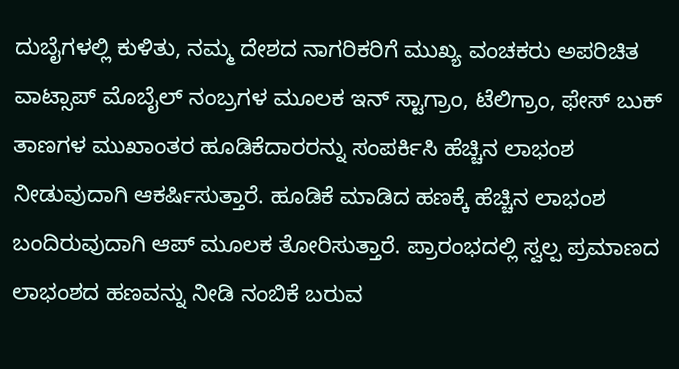ದುಬೈಗಳಲ್ಲಿ ಕುಳಿತು, ನಮ್ಮ ದೇಶದ ನಾಗರಿಕರಿಗೆ ಮುಖ್ಯ ವಂಚಕರು ಅಪರಿಚಿತ ವಾಟ್ಸಾಪ್ ಮೊಬೈಲ್ ನಂಬ್ರಗಳ ಮೂಲಕ ಇನ್ ಸ್ಟಾಗ್ರಾಂ, ಟೆಲಿಗ್ರಾಂ, ಫೇಸ್ ಬುಕ್ ತಾಣಗಳ ಮುಖಾಂತರ ಹೂಡಿಕೆದಾರರನ್ನು ಸಂಪರ್ಕಿಸಿ ಹೆಚ್ಚಿನ ಲಾಭಂಶ ನೀಡುವುದಾಗಿ ಆಕರ್ಷಿಸುತ್ತಾರೆ. ಹೂಡಿಕೆ ಮಾಡಿದ ಹಣಕ್ಕೆ ಹೆಚ್ಚಿನ ಲಾಭಂಶ ಬಂದಿರುವುದಾಗಿ ಆಪ್ ಮೂಲಕ ತೋರಿಸುತ್ತಾರೆ. ಪ್ರಾರಂಭದಲ್ಲಿ ಸ್ವಲ್ಪ ಪ್ರಮಾಣದ ಲಾಭಂಶದ ಹಣವನ್ನು ನೀಡಿ ನಂಬಿಕೆ ಬರುವ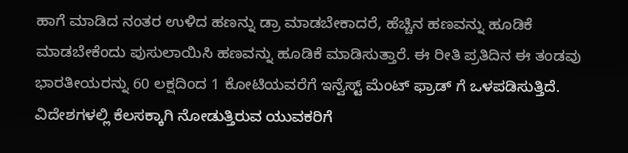ಹಾಗೆ ಮಾಡಿದ ನಂತರ ಉಳಿದ ಹಣನ್ನು ಡ್ರಾ ಮಾಡಬೇಕಾದರೆ, ಹೆಚ್ಚಿನ ಹಣವನ್ನು ಹೂಡಿಕೆ ಮಾಡಬೇಕೆಂದು ಪುಸುಲಾಯಿಸಿ ಹಣವನ್ನು ಹೂಡಿಕೆ ಮಾಡಿಸುತ್ತಾರೆ. ಈ ರೀತಿ ಪ್ರತಿದಿನ ಈ ತಂಡವು ಭಾರತೀಯರನ್ನು 60 ಲಕ್ಷದಿಂದ 1 ಕೋಟಿಯವರೆಗೆ ಇನ್ವೆಸ್ಟ್ ಮೆಂಟ್ ಫ್ರಾಡ್ ಗೆ ಒಳಪಡಿಸುತ್ತಿದೆ.
ವಿದೇಶಗಳಲ್ಲಿ ಕೆಲಸಕ್ಕಾಗಿ ನೋಡುತ್ತಿರುವ ಯುವಕರಿಗೆ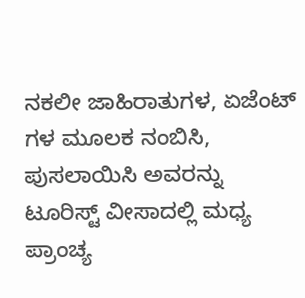ನಕಲೀ ಜಾಹಿರಾತುಗಳ, ಏಜೆಂಟ್ ಗಳ ಮೂಲಕ ನಂಬಿಸಿ, ಪುಸಲಾಯಿಸಿ ಅವರನ್ನು ಟೂರಿಸ್ಟ್ ವೀಸಾದಲ್ಲಿ ಮಧ್ಯ ಪ್ರಾಂಚ್ಯ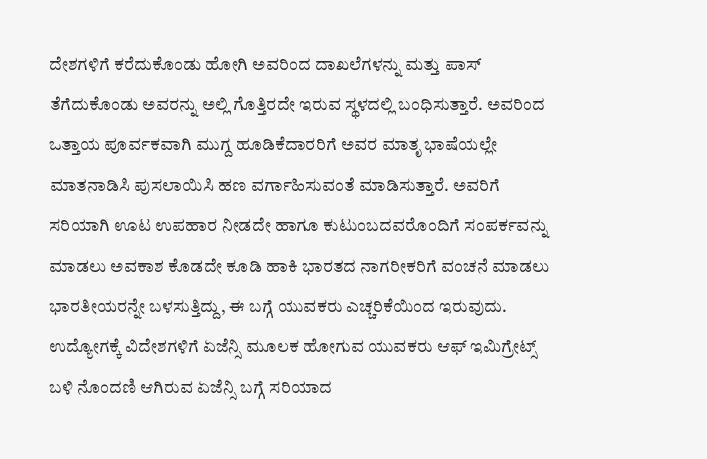ದೇಶಗಳಿಗೆ ಕರೆದುಕೊಂಡು ಹೋಗಿ ಅವರಿಂದ ದಾಖಲೆಗಳನ್ನು ಮತ್ತು ಪಾಸ್ ತೆಗೆದುಕೊಂಡು ಅವರನ್ನು ಅಲ್ಲಿ ಗೊತ್ತಿರದೇ ಇರುವ ಸ್ಥಳದಲ್ಲಿ ಬಂಧಿಸುತ್ತಾರೆ. ಅವರಿಂದ ಒತ್ತಾಯ ಪೂರ್ವಕವಾಗಿ ಮುಗ್ದ ಹೂಡಿಕೆದಾರರಿಗೆ ಅವರ ಮಾತೃ ಭಾಷೆಯಲ್ಲೇ ಮಾತನಾಡಿಸಿ ಪುಸಲಾಯಿಸಿ ಹಣ ವರ್ಗಾಹಿಸುವಂತೆ ಮಾಡಿಸುತ್ತಾರೆ. ಅವರಿಗೆ ಸರಿಯಾಗಿ ಊಟ ಉಪಹಾರ ನೀಡದೇ ಹಾಗೂ ಕುಟುಂಬದವರೊಂದಿಗೆ ಸಂಪರ್ಕವನ್ನು ಮಾಡಲು ಅವಕಾಶ ಕೊಡದೇ ಕೂಡಿ ಹಾಕಿ ಭಾರತದ ನಾಗರೀಕರಿಗೆ ವಂಚನೆ ಮಾಡಲು ಭಾರತೀಯರನ್ನೇ ಬಳಸುತ್ತಿದ್ದು, ಈ ಬಗ್ಗೆ ಯುವಕರು ಎಚ್ಚರಿಕೆಯಿಂದ ಇರುವುದು.
ಉದ್ಯೋಗಕ್ಕೆ ವಿದೇಶಗಳಿಗೆ ಏಜೆನ್ಸಿ ಮೂಲಕ ಹೋಗುವ ಯುವಕರು ಆಫ್ ಇಮಿಗ್ರೇಟ್ಸ್ ಬಳಿ ನೊಂದಣಿ ಆಗಿರುವ ಏಜೆನ್ಸಿ ಬಗ್ಗೆ ಸರಿಯಾದ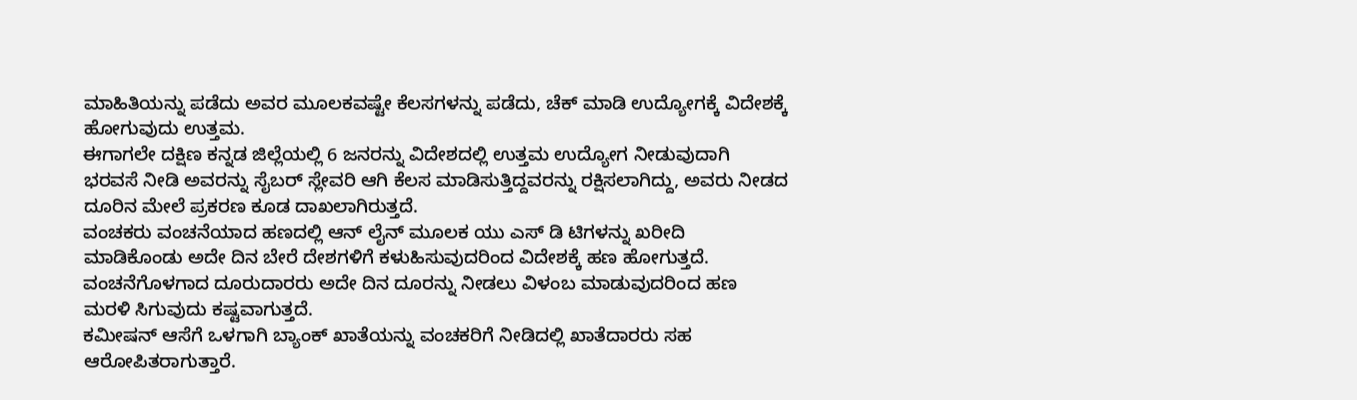ಮಾಹಿತಿಯನ್ನು ಪಡೆದು ಅವರ ಮೂಲಕವಷ್ಟೇ ಕೆಲಸಗಳನ್ನು ಪಡೆದು, ಚೆಕ್ ಮಾಡಿ ಉದ್ಯೋಗಕ್ಕೆ ವಿದೇಶಕ್ಕೆ ಹೋಗುವುದು ಉತ್ತಮ.
ಈಗಾಗಲೇ ದಕ್ಷಿಣ ಕನ್ನಡ ಜಿಲ್ಲೆಯಲ್ಲಿ 6 ಜನರನ್ನು ವಿದೇಶದಲ್ಲಿ ಉತ್ತಮ ಉದ್ಯೋಗ ನೀಡುವುದಾಗಿ ಭರವಸೆ ನೀಡಿ ಅವರನ್ನು ಸೈಬರ್ ಸ್ಲೇವರಿ ಆಗಿ ಕೆಲಸ ಮಾಡಿಸುತ್ತಿದ್ದವರನ್ನು ರಕ್ಷಿಸಲಾಗಿದ್ದು, ಅವರು ನೀಡದ ದೂರಿನ ಮೇಲೆ ಪ್ರಕರಣ ಕೂಡ ದಾಖಲಾಗಿರುತ್ತದೆ.
ವಂಚಕರು ವಂಚನೆಯಾದ ಹಣದಲ್ಲಿ ಆನ್ ಲೈನ್ ಮೂಲಕ ಯು ಎಸ್ ಡಿ ಟಿಗಳನ್ನು ಖರೀದಿ ಮಾಡಿಕೊಂಡು ಅದೇ ದಿನ ಬೇರೆ ದೇಶಗಳಿಗೆ ಕಳುಹಿಸುವುದರಿಂದ ವಿದೇಶಕ್ಕೆ ಹಣ ಹೋಗುತ್ತದೆ. ವಂಚನೆಗೊಳಗಾದ ದೂರುದಾರರು ಅದೇ ದಿನ ದೂರನ್ನು ನೀಡಲು ವಿಳಂಬ ಮಾಡುವುದರಿಂದ ಹಣ ಮರಳಿ ಸಿಗುವುದು ಕಷ್ಟವಾಗುತ್ತದೆ.
ಕಮೀಷನ್ ಆಸೆಗೆ ಒಳಗಾಗಿ ಬ್ಯಾಂಕ್ ಖಾತೆಯನ್ನು ವಂಚಕರಿಗೆ ನೀಡಿದಲ್ಲಿ ಖಾತೆದಾರರು ಸಹ ಆರೋಪಿತರಾಗುತ್ತಾರೆ.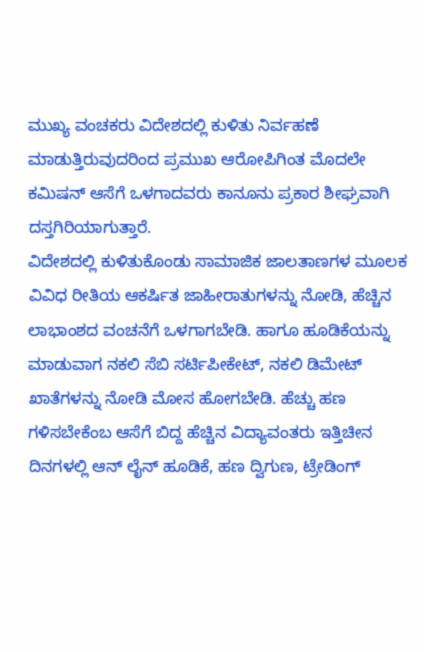ಮುಖ್ಯ ವಂಚಕರು ವಿದೇಶದಲ್ಲಿ ಕುಳಿತು ನಿರ್ವಹಣೆ ಮಾಡುತ್ತಿರುವುದರಿಂದ ಪ್ರಮುಖ ಆರೋಪಿಗಿಂತ ಮೊದಲೇ ಕಮಿಷನ್ ಆಸೆಗೆ ಒಳಗಾದವರು ಕಾನೂನು ಪ್ರಕಾರ ಶೀಘ್ರವಾಗಿ ದಸ್ತಗಿರಿಯಾಗುತ್ತಾರೆ.
ವಿದೇಶದಲ್ಲಿ ಕುಳಿತುಕೊಂಡು ಸಾಮಾಜಿಕ ಜಾಲತಾಣಗಳ ಮೂಲಕ ವಿವಿಧ ರೀತಿಯ ಆಕರ್ಷಿತ ಜಾಹೀರಾತುಗಳನ್ನು ನೋಡಿ, ಹೆಚ್ಚಿನ ಲಾಭಾಂಶದ ವಂಚನೆಗೆ ಒಳಗಾಗಬೇಡಿ. ಹಾಗೂ ಹೂಡಿಕೆಯನ್ನು ಮಾಡುವಾಗ ನಕಲಿ ಸೆಬಿ ಸರ್ಟಿಪೀಕೇಟ್, ನಕಲಿ ಡಿಮೇಟ್ ಖಾತೆಗಳನ್ನು ನೋಡಿ ಮೋಸ ಹೋಗಬೇಡಿ. ಹೆಚ್ಚು ಹಣ ಗಳಿಸಬೇಕೆಂಬ ಆಸೆಗೆ ಬಿದ್ದ ಹೆಚ್ಚಿನ ವಿದ್ಯಾವಂತರು ಇತ್ತಿಚೀನ ದಿನಗಳಲ್ಲಿ ಆನ್ ಲೈನ್ ಹೂಡಿಕೆ, ಹಣ ದ್ವಿಗುಣ, ಟ್ರೇಡಿಂಗ್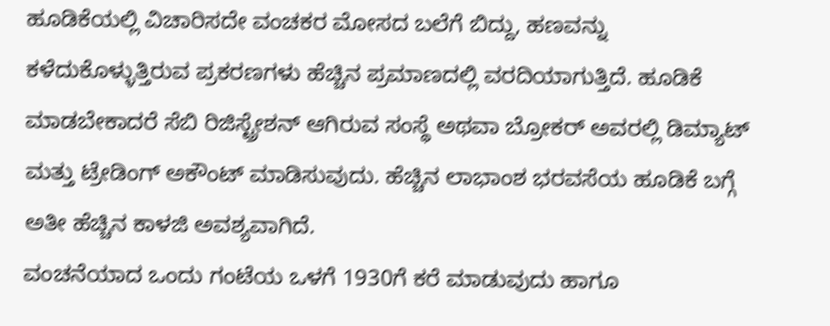ಹೂಡಿಕೆಯಲ್ಲಿ ವಿಚಾರಿಸದೇ ವಂಚಕರ ಮೋಸದ ಬಲೆಗೆ ಬಿದ್ದು, ಹಣವನ್ನು ಕಳೆದುಕೊಳ್ಳುತ್ತಿರುವ ಪ್ರಕರಣಗಳು ಹೆಚ್ಚಿನ ಪ್ರಮಾಣದಲ್ಲಿ ವರದಿಯಾಗುತ್ತಿದೆ. ಹೂಡಿಕೆ ಮಾಡಬೇಕಾದರೆ ಸೆಬಿ ರಿಜಿಸ್ಟ್ರೇಶನ್ ಆಗಿರುವ ಸಂಸ್ಥೆ ಅಥವಾ ಬ್ರೋಕರ್ ಅವರಲ್ಲಿ ಡಿಮ್ಯಾಟ್ ಮತ್ತು ಟ್ರೇಡಿಂಗ್ ಅಕೌಂಟ್ ಮಾಡಿಸುವುದು. ಹೆಚ್ಚಿನ ಲಾಭಾಂಶ ಭರವಸೆಯ ಹೂಡಿಕೆ ಬಗ್ಗೆ ಅತೀ ಹೆಚ್ಚಿನ ಕಾಳಜಿ ಅವಶ್ಯವಾಗಿದೆ.
ವಂಚನೆಯಾದ ಒಂದು ಗಂಟೆಯ ಒಳಗೆ 1930ಗೆ ಕರೆ ಮಾಡುವುದು ಹಾಗೂ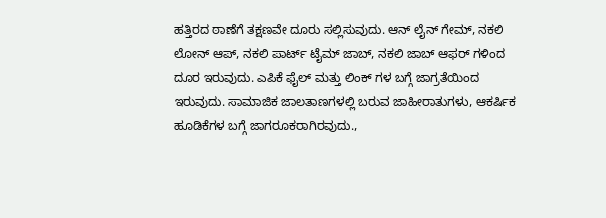ಹತ್ತಿರದ ಠಾಣೆಗೆ ತಕ್ಷಣವೇ ದೂರು ಸಲ್ಲಿಸುವುದು. ಆನ್ ಲೈನ್ ಗೇಮ್, ನಕಲಿ ಲೋನ್ ಆಪ್, ನಕಲಿ ಪಾರ್ಟ್ ಟೈಮ್ ಜಾಬ್, ನಕಲಿ ಜಾಬ್ ಆಫರ್ ಗಳಿಂದ ದೂರ ಇರುವುದು. ಎಪಿಕೆ ಫೈಲ್ ಮತ್ತು ಲಿಂಕ್ ಗಳ ಬಗ್ಗೆ ಜಾಗ್ರತೆಯಿಂದ ಇರುವುದು. ಸಾಮಾಜಿಕ ಜಾಲತಾಣಗಳಲ್ಲಿ ಬರುವ ಜಾಹೀರಾತುಗಳು, ಆಕರ್ಷಿಕ ಹೂಡಿಕೆಗಳ ಬಗ್ಗೆ ಜಾಗರೂಕರಾಗಿರವುದು.,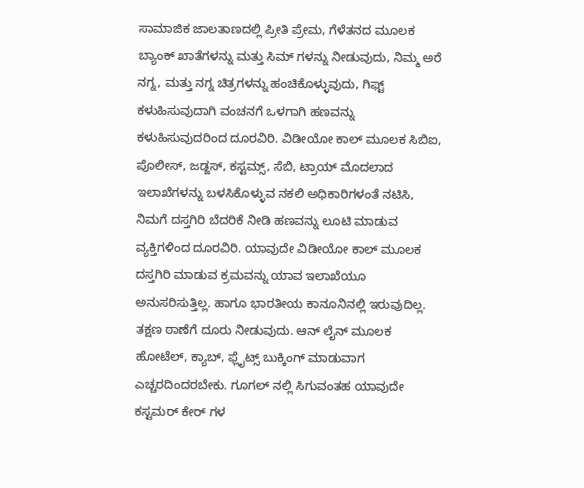ಸಾಮಾಜಿಕ ಜಾಲತಾಣದಲ್ಲಿ ಪ್ರೀತಿ ಪ್ರೇಮ, ಗೆಳೆತನದ ಮೂಲಕ ಬ್ಯಾಂಕ್ ಖಾತೆಗಳನ್ನು ಮತ್ತು ಸಿಮ್ ಗಳನ್ನು ನೀಡುವುದು, ನಿಮ್ಮ ಅರೆ ನಗ್ನ, ಮತ್ತು ನಗ್ನ ಚಿತ್ರಗಳನ್ನು ಹಂಚಿಕೊಳ್ಳುವುದು, ಗಿಫ್ಟ್ ಕಳುಹಿಸುವುದಾಗಿ ವಂಚನಗೆ ಒಳಗಾಗಿ ಹಣವನ್ನು ಕಳುಹಿಸುವುದರಿಂದ ದೂರವಿರಿ. ವಿಡೀಯೋ ಕಾಲ್ ಮೂಲಕ ಸಿಬಿಐ, ಪೊಲೀಸ್, ಜಡ್ಜಸ್, ಕಸ್ಟಮ್ಸ್, ಸೆಬಿ, ಟ್ರಾಯ್ ಮೊದಲಾದ ಇಲಾಖೆಗಳನ್ನು ಬಳಸಿಕೊಳ್ಳುವ ನಕಲಿ ಅಧಿಕಾರಿಗಳಂತೆ ನಟಿಸಿ, ನಿಮಗೆ ದಸ್ತಗಿರಿ ಬೆದರಿಕೆ ನೀಡಿ ಹಣವನ್ನು ಲೂಟಿ ಮಾಡುವ ವ್ಯಕ್ತಿಗಳಿಂದ ದೂರವಿರಿ. ಯಾವುದೇ ವಿಡೀಯೋ ಕಾಲ್ ಮೂಲಕ ದಸ್ತಗಿರಿ ಮಾಡುವ ಕ್ರಮವನ್ನು ಯಾವ ಇಲಾಖೆಯೂ ಅನುಸರಿಸುತ್ತಿಲ್ಲ. ಹಾಗೂ ಭಾರತೀಯ ಕಾನೂನಿನಲ್ಲಿ ಇರುವುದಿಲ್ಲ. ತಕ್ಷಣ ಠಾಣೆಗೆ ದೂರು ನೀಡುವುದು. ಆನ್ ಲೈನ್ ಮೂಲಕ ಹೋಟೆಲ್, ಕ್ಯಾಬ್, ಫ್ಲೈಟ್ಸ್ ಬುಕ್ಕಿಂಗ್ ಮಾಡುವಾಗ ಎಚ್ಚರದಿಂದರಬೇಕು. ಗೂಗಲ್ ನಲ್ಲಿ ಸಿಗುವಂತಹ ಯಾವುದೇ ಕಸ್ಟಮರ್ ಕೇರ್ ಗಳ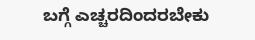ಬಗ್ಗೆ ಎಚ್ಚರದಿಂದರಬೇಕು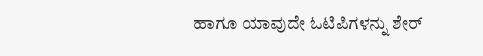ಹಾಗೂ ಯಾವುದೇ ಓಟಿಪಿಗಳನ್ನು ಶೇರ್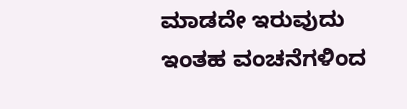ಮಾಡದೇ ಇರುವುದು ಇಂತಹ ವಂಚನೆಗಳಿಂದ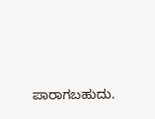ಪಾರಾಗಬಹುದು.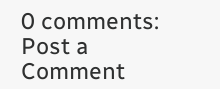0 comments:
Post a Comment